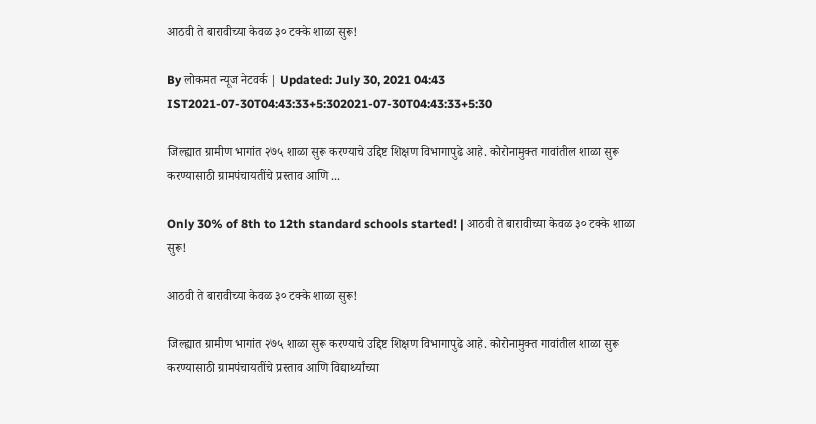आठवी ते बारावीच्या केवळ ३० टक्के शाळा सुरू!

By लोकमत न्यूज नेटवर्क | Updated: July 30, 2021 04:43 IST2021-07-30T04:43:33+5:302021-07-30T04:43:33+5:30

जिल्ह्यात ग्रामीण भागांत २७५ शाळा सुरू करण्याचे उद्दिष्ट शिक्षण विभागापुढे आहे. कोरोनामुक्त गावांतील शाळा सुरू करण्यासाठी ग्रामपंचायतींचे प्रस्ताव आणि ...

Only 30% of 8th to 12th standard schools started! | आठवी ते बारावीच्या केवळ ३० टक्के शाळा सुरू!

आठवी ते बारावीच्या केवळ ३० टक्के शाळा सुरू!

जिल्ह्यात ग्रामीण भागांत २७५ शाळा सुरू करण्याचे उद्दिष्ट शिक्षण विभागापुढे आहे. कोरोनामुक्त गावांतील शाळा सुरू करण्यासाठी ग्रामपंचायतींचे प्रस्ताव आणि विद्यार्थ्यांच्या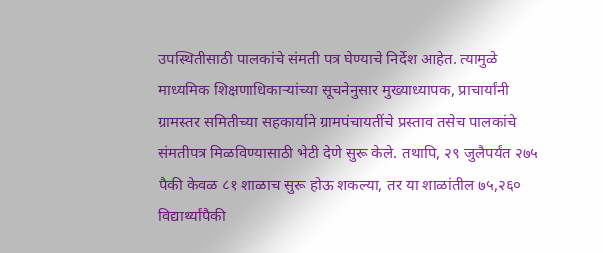उपस्थितीसाठी पालकांचे संमती पत्र घेण्याचे निर्देश आहेत. त्यामुळे माध्यमिक शिक्षणाधिकाऱ्यांच्या सूचनेनुसार मुख्याध्यापक, प्राचार्यांनी ग्रामस्तर समितीच्या सहकार्याने ग्रामपंचायतींचे प्रस्ताव तसेच पालकांचे संमतीपत्र मिळविण्यासाठी भेटी देणे सुरू केले. तथापि, २९ जुलैपर्यंत २७५ पैकी केवळ ८१ शाळाच सुरू होऊ शकल्या, तर या शाळांतील ७५,२६० विद्यार्थ्यांपैकी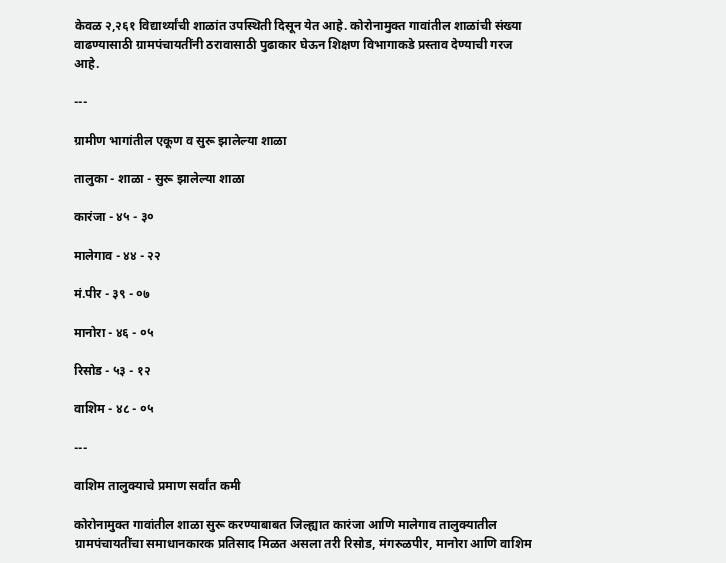केवळ २,२६१ विद्यार्थ्यांची शाळांत उपस्थिती दिसून येत आहे. कोरोनामुक्त गावांतील शाळांची संख्या वाढण्यासाठी ग्रामपंचायतींनी ठरावासाठी पुढाकार घेऊन शिक्षण विभागाकडे प्रस्ताव देण्याची गरज आहे.

---

ग्रामीण भागांतील एकूण व सुरू झालेल्या शाळा

तालुका - शाळा - सुरू झालेल्या शाळा

कारंजा - ४५ - ३०

मालेगाव - ४४ - २२

मं.पीर - ३९ - ०७

मानोरा - ४६ - ०५

रिसोड - ५३ - १२

वाशिम - ४८ - ०५

---

वाशिम तालुक्याचे प्रमाण सर्वांत कमी

कोरोनामुक्त गावांतील शाळा सुरू करण्याबाबत जिल्ह्यात कारंजा आणि मालेगाव तालुक्यातील ग्रामपंचायतींचा समाधानकारक प्रतिसाद मिळत असला तरी रिसोड, मंगरुळपीर, मानोरा आणि वाशिम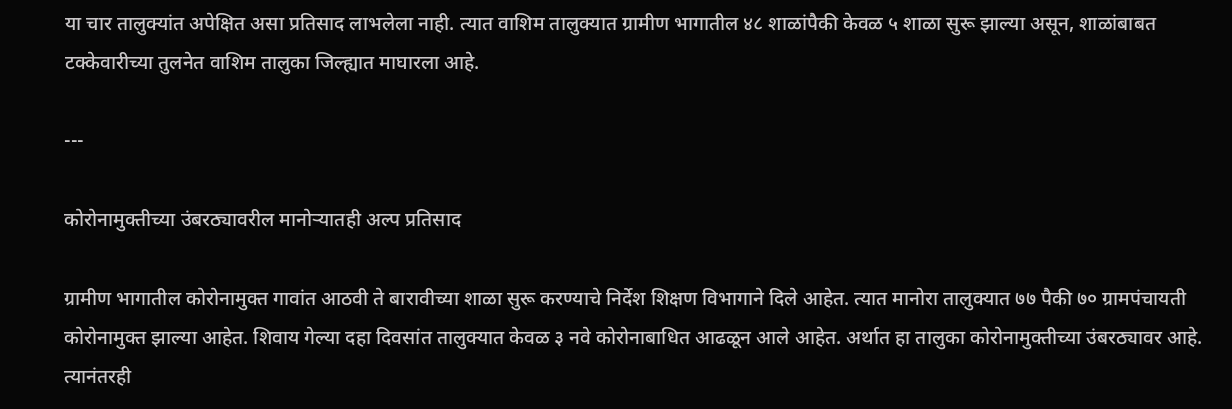या चार तालुक्यांत अपेक्षित असा प्रतिसाद लाभलेला नाही. त्यात वाशिम तालुक्यात ग्रामीण भागातील ४८ शाळांपैकी केवळ ५ शाळा सुरू झाल्या असून, शाळांबाबत टक्केवारीच्या तुलनेत वाशिम तालुका जिल्ह्यात माघारला आहे.

---

कोरोनामुक्तीच्या उंबरठ्यावरील मानोऱ्यातही अल्प प्रतिसाद

ग्रामीण भागातील कोरोनामुक्त गावांत आठवी ते बारावीच्या शाळा सुरू करण्याचे निर्देश शिक्षण विभागाने दिले आहेत. त्यात मानोरा तालुक्यात ७७ पैकी ७० ग्रामपंचायती कोरोनामुक्त झाल्या आहेत. शिवाय गेल्या दहा दिवसांत तालुक्यात केवळ ३ नवे कोरोनाबाधित आढळून आले आहेत. अर्थात हा तालुका कोरोनामुक्तीच्या उंबरठ्यावर आहे. त्यानंतरही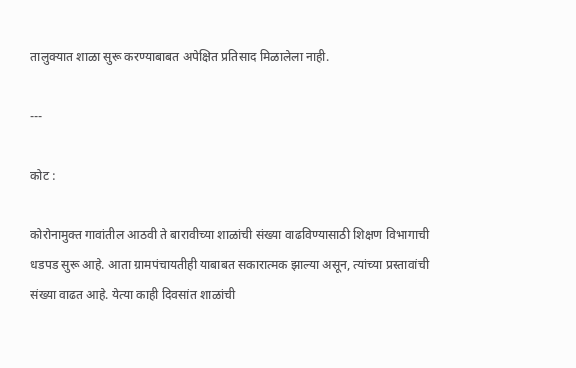तालुक्यात शाळा सुरू करण्याबाबत अपेक्षित प्रतिसाद मिळालेला नाही.

---

कोट :

कोरोनामुक्त गावांतील आठवी ते बारावीच्या शाळांची संख्या वाढविण्यासाठी शिक्षण विभागाची धडपड सुरू आहे. आता ग्रामपंचायतीही याबाबत सकारात्मक झाल्या असून, त्यांच्या प्रस्तावांची संख्या वाढत आहे. येत्या काही दिवसांत शाळांची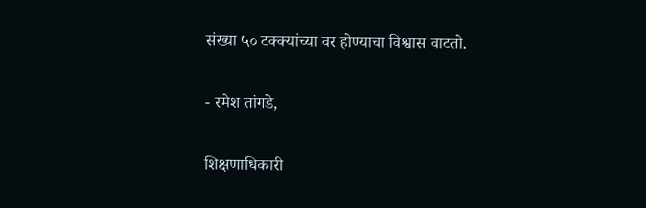संख्या ५० टक्क्यांच्या वर होण्याचा विश्वास वाटतो.

- रमेश तांगडे,

शिक्षणाधिकारी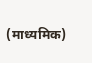(माध्यमिक)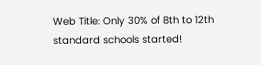Web Title: Only 30% of 8th to 12th standard schools started!